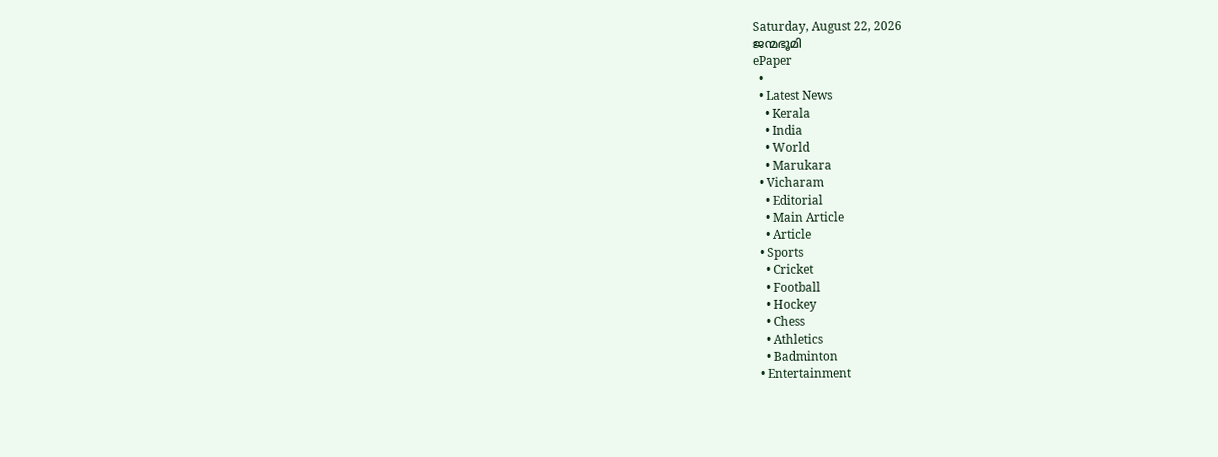Saturday, August 22, 2026
ജന്മഭൂമി
ePaper
  •
  • Latest News
    • Kerala
    • India
    • World
    • Marukara
  • Vicharam
    • Editorial
    • Main Article
    • Article
  • Sports
    • Cricket
    • Football
    • Hockey
    • Chess
    • Athletics
    • Badminton
  • Entertainment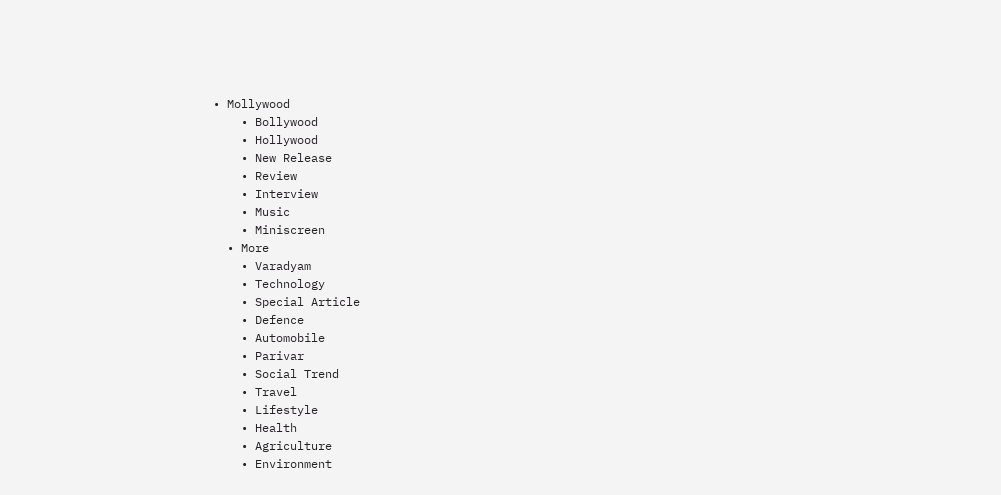• Mollywood
    • Bollywood
    • Hollywood
    • New Release
    • Review
    • Interview
    • Music
    • Miniscreen
  • More
    • Varadyam
    • Technology
    • Special Article
    • Defence
    • Automobile
    • Parivar
    • Social Trend
    • Travel
    • Lifestyle
    • Health
    • Agriculture
    • Environment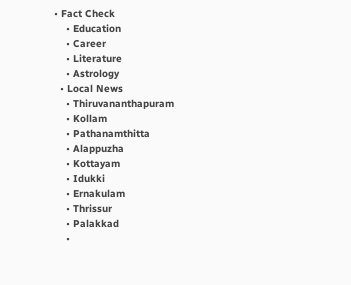• Fact Check
    • Education
    • Career
    • Literature
    • Astrology
  • Local News
    • Thiruvananthapuram
    • Kollam
    • Pathanamthitta
    • Alappuzha
    • Kottayam
    • Idukki
    • Ernakulam
    • Thrissur
    • Palakkad
    •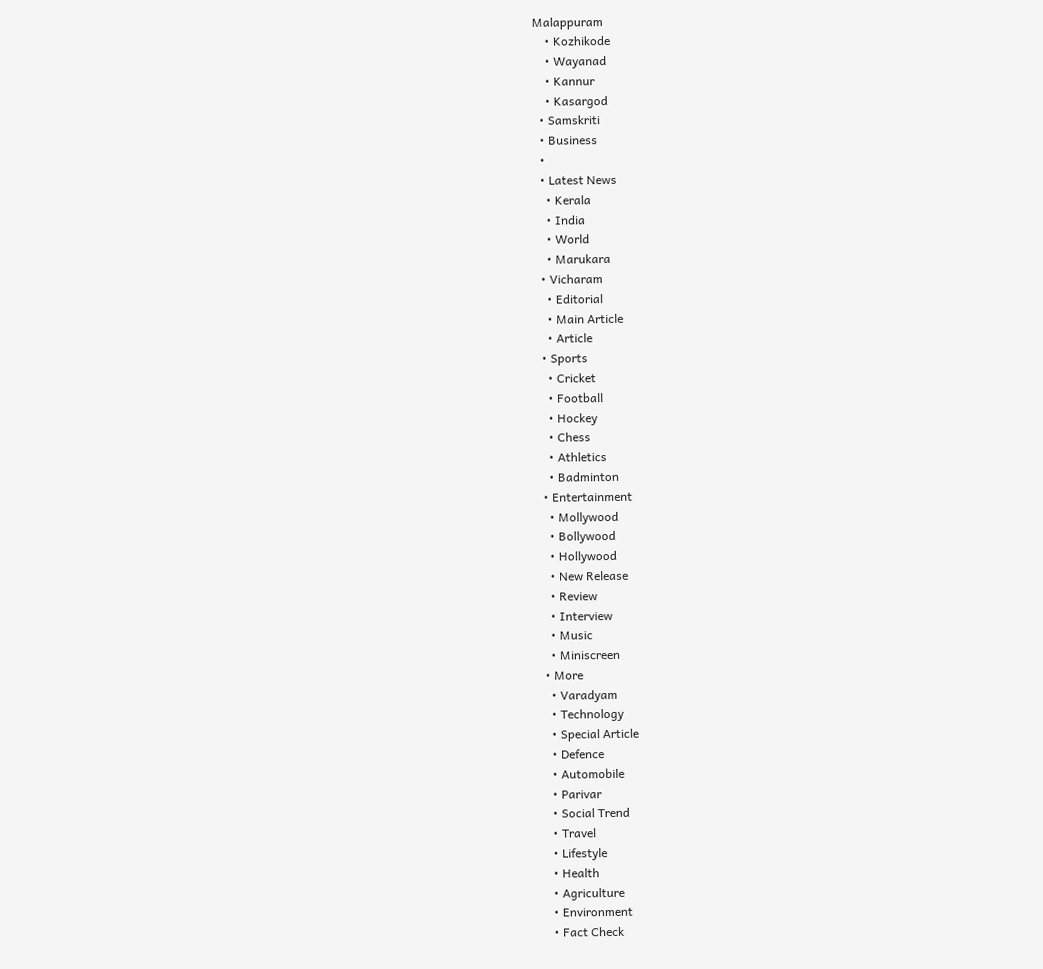Malappuram
    • Kozhikode
    • Wayanad
    • Kannur
    • Kasargod
  • Samskriti
  • Business
  •
  • Latest News
    • Kerala
    • India
    • World
    • Marukara
  • Vicharam
    • Editorial
    • Main Article
    • Article
  • Sports
    • Cricket
    • Football
    • Hockey
    • Chess
    • Athletics
    • Badminton
  • Entertainment
    • Mollywood
    • Bollywood
    • Hollywood
    • New Release
    • Review
    • Interview
    • Music
    • Miniscreen
  • More
    • Varadyam
    • Technology
    • Special Article
    • Defence
    • Automobile
    • Parivar
    • Social Trend
    • Travel
    • Lifestyle
    • Health
    • Agriculture
    • Environment
    • Fact Check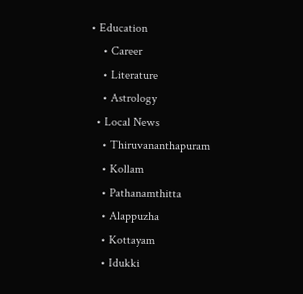• Education
    • Career
    • Literature
    • Astrology
  • Local News
    • Thiruvananthapuram
    • Kollam
    • Pathanamthitta
    • Alappuzha
    • Kottayam
    • Idukki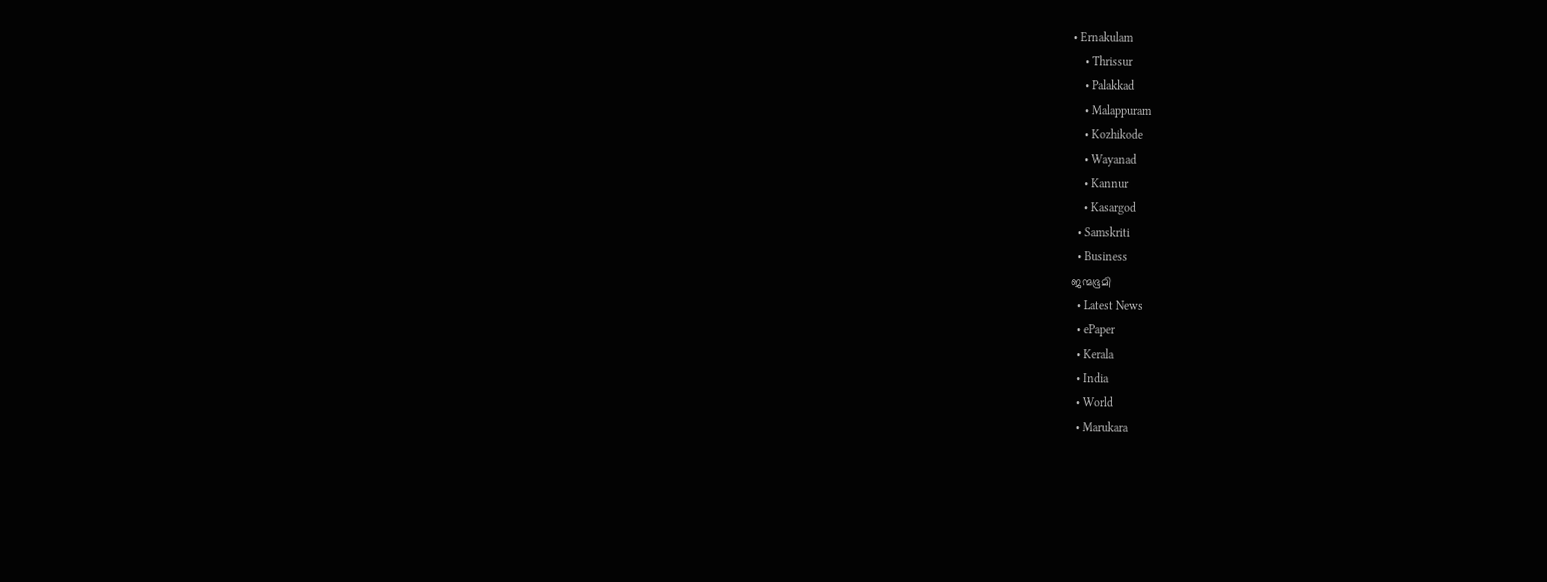• Ernakulam
    • Thrissur
    • Palakkad
    • Malappuram
    • Kozhikode
    • Wayanad
    • Kannur
    • Kasargod
  • Samskriti
  • Business
ജന്മഭൂമി
  • Latest News
  • ePaper
  • Kerala
  • India
  • World
  • Marukara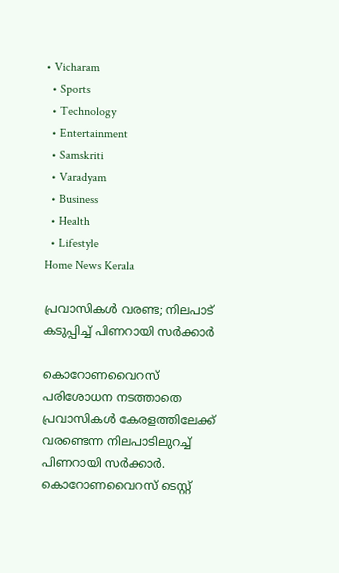• Vicharam
  • Sports
  • Technology
  • Entertainment
  • Samskriti
  • Varadyam
  • Business
  • Health
  • Lifestyle
Home News Kerala

പ്രവാസികൾ വരണ്ട; നിലപാട് കടുപ്പിച്ച് പിണറായി സർക്കാർ

കൊറോണവൈറസ് പരിശോധന നടത്താതെ പ്രവാസികൾ കേരളത്തിലേക്ക് വരണ്ടെന്ന നിലപാടിലുറച്ച് പിണറായി സർക്കാർ. കൊറോണവൈറസ് ടെസ്റ്റ്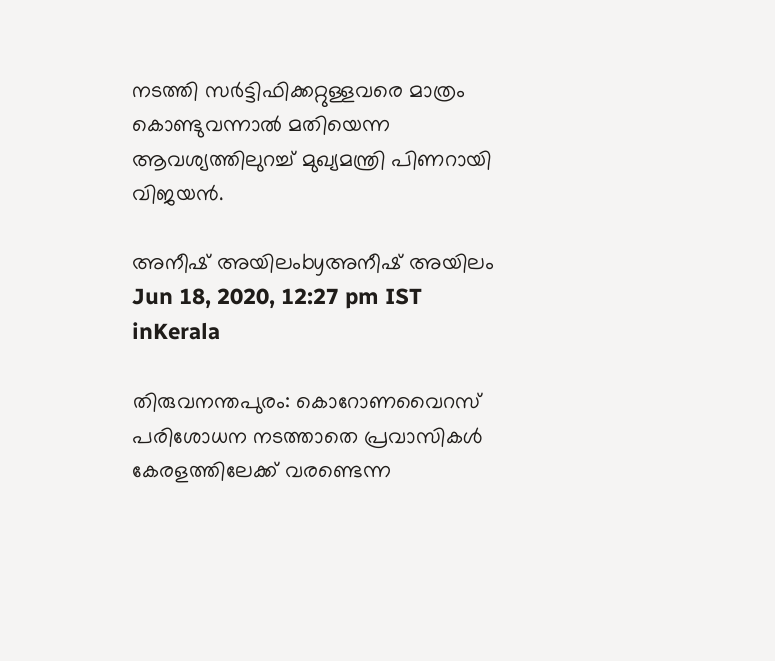നടത്തി സർട്ടിഫിക്കറ്റുള്ളവരെ മാത്രം കൊണ്ടുവന്നാൽ മതിയെന്ന ആവശ്യത്തിലുറച്ച് മുഖ്യമന്ത്രി പിണറായി വിജയൻ.

അനീഷ് അയിലംbyഅനീഷ് അയിലം
Jun 18, 2020, 12:27 pm IST
inKerala

തിരുവനന്തപുരം: കൊറോണവൈറസ് പരിശോധന നടത്താതെ പ്രവാസികൾ കേരളത്തിലേക്ക് വരണ്ടെന്ന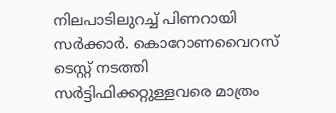നിലപാടിലുറച്ച് പിണറായി സർക്കാർ. കൊറോണവൈറസ് ടെസ്റ്റ് നടത്തി സർട്ടിഫിക്കറ്റുള്ളവരെ മാത്രം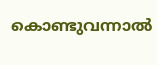കൊണ്ടുവന്നാൽ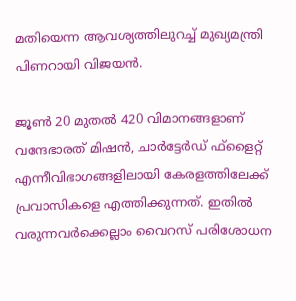മതിയെന്ന ആവശ്യത്തിലുറച്ച് മുഖ്യമന്ത്രി പിണറായി വിജയൻ.

ജൂൺ 20 മുതൽ 420 വിമാനങ്ങളാണ് വന്ദേഭാരത് മിഷൻ, ചാർട്ടേർഡ് ഫ്‌ളൈറ്റ് എന്നീവിഭാഗങ്ങളിലായി കേരളത്തിലേക്ക് പ്രവാസികളെ എത്തിക്കുന്നത്. ഇതിൽ വരുന്നവർക്കെല്ലാം വൈറസ് പരിശോധന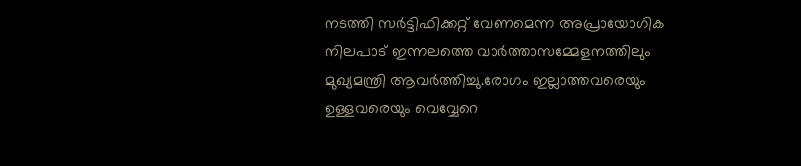നടത്തി സർട്ടിഫിക്കറ്റ് വേണമെന്ന അപ്രായോഗിക നിലപാട് ഇന്നലത്തെ വാർത്താസമ്മേളനത്തിലും മുഖ്യമന്ത്രി ആവർത്തിച്ചു.രോഗം ഇല്ലാത്തവരെയും ഉള്ളവരെയും വെവ്വേറെ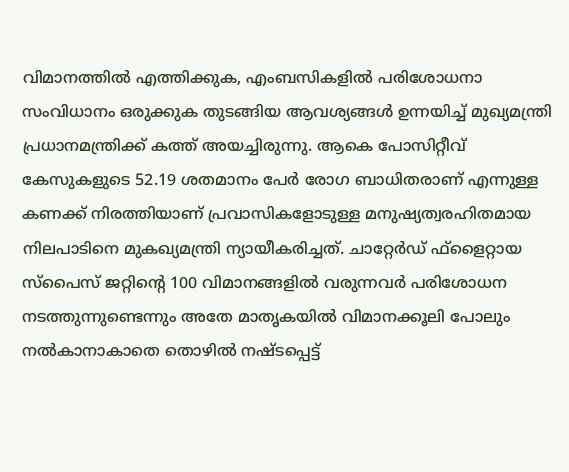വിമാനത്തിൽ എത്തിക്കുക, എംബസികളിൽ പരിശോധനാ സംവിധാനം ഒരുക്കുക തുടങ്ങിയ ആവശ്യങ്ങൾ ഉന്നയിച്ച് മുഖ്യമന്ത്രി പ്രധാനമന്ത്രിക്ക് കത്ത് അയച്ചിരുന്നു. ആകെ പോസിറ്റീവ് കേസുകളുടെ 52.19 ശതമാനം പേർ രോഗ ബാധിതരാണ് എന്നുള്ള കണക്ക് നിരത്തിയാണ് പ്രവാസികളോടുള്ള മനുഷ്യത്വരഹിതമായ നിലപാടിനെ മുകഖ്യമന്ത്രി ന്യായീകരിച്ചത്. ചാറ്റേർഡ് ഫ്‌ളൈറ്റായ സ്‌പൈസ് ജറ്റിന്റെ 100 വിമാനങ്ങളിൽ വരുന്നവർ പരിശോധന നടത്തുന്നുണ്ടെന്നും അതേ മാതൃകയിൽ വിമാനക്കൂലി പോലും നൽകാനാകാതെ തൊഴിൽ നഷ്ടപ്പെട്ട്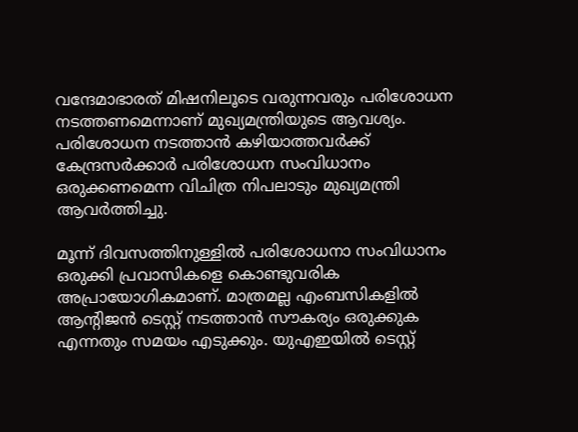വന്ദേമാഭാരത് മിഷനിലൂടെ വരുന്നവരും പരിശോധന നടത്തണമെന്നാണ് മുഖ്യമന്ത്രിയുടെ ആവശ്യം. പരിശോധന നടത്താൻ കഴിയാത്തവർക്ക് കേന്ദ്രസർക്കാർ പരിശോധന സംവിധാനം ഒരുക്കണമെന്ന വിചിത്ര നിപലാടും മുഖ്യമന്ത്രി ആവർത്തിച്ചു.

മൂന്ന് ദിവസത്തിനുള്ളിൽ പരിശോധനാ സംവിധാനം ഒരുക്കി പ്രവാസികളെ കൊണ്ടുവരിക അപ്രായോഗികമാണ്. മാത്രമല്ല എംബസികളിൽ ആന്റിജൻ ടെസ്റ്റ് നടത്താൻ സൗകര്യം ഒരുക്കുക എന്നതും സമയം എടുക്കും. യുഎഇയിൽ ടെസ്റ്റ്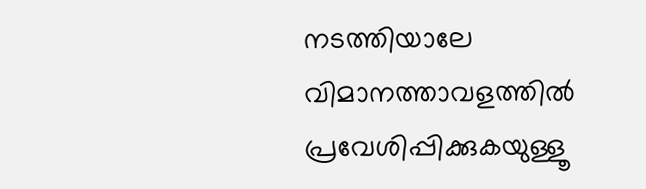നടത്തിയാലേ വിമാനത്താവളത്തിൽ പ്രവേശിപ്പിക്കുകയുള്ളൂ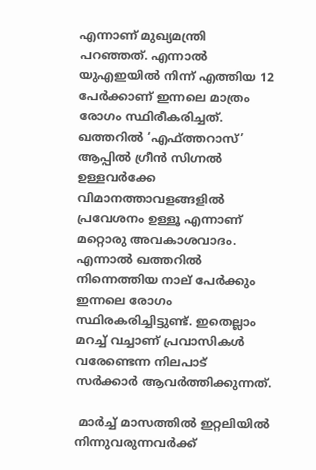എന്നാണ് മുഖ്യമന്ത്രി പറഞ്ഞത്. എന്നാൽ യുഎഇയിൽ നിന്ന് എത്തിയ 12 പേർക്കാണ് ഇന്നലെ മാത്രം രോഗം സ്ഥിരീകരിച്ചത്. ഖത്തറിൽ ‘എഫ്ത്തറാസ്’ ആപ്പിൽ ഗ്രീൻ സിഗ്നൽ ഉള്ളവർക്കേ വിമാനത്താവളങ്ങളിൽ പ്രവേശനം ഉള്ളൂ എന്നാണ് മറ്റൊരു അവകാശവാദം. എന്നാൽ ഖത്തറിൽ നിന്നെത്തിയ നാല് പേർക്കും ഇന്നലെ രോഗം സ്ഥിരകരിച്ചിട്ടുണ്ട്. ഇതെല്ലാം മറച്ച് വച്ചാണ് പ്രവാസികൾ വരേണ്ടെന്ന നിലപാട് സർക്കാർ ആവർത്തിക്കുന്നത്.

 മാർച്ച് മാസത്തിൽ ഇറ്റലിയിൽ നിന്നുവരുന്നവർക്ക്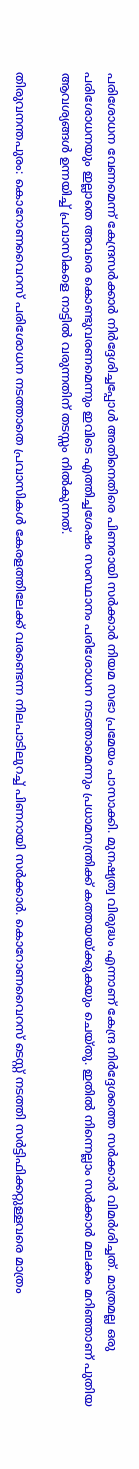പരിശോധന വേണമെന്ന് കേന്ദ്രസർക്കാർ നിർദ്ദേശിച്ചപ്പോൾ അതിനെതിരെ പിണരായി സർക്കാർ നിയമ സഭാ പ്രമേയം പാസാക്കി. മുനഷ്യത്വ വിരുദ്ധം എന്നാണ് കേന്ദ്ര നിർദ്ദേശത്തെ സർക്കാർ വിമർശിച്ചത്. മാത്രമല്ല ഒരു പരിശോധനയും ഇല്ലാതെ അവരെ കൊണ്ടുവരണമെന്നും ഇവിടെ എത്തിച്ചശേഷം സംസ്ഥാനം പരിശോധന നടത്താമെന്നും പ്രധാമനന്ത്രിക്ക് കത്തയയ്‌ക്കുകയും ചെയ്തു. ഇതിൽ നിന്നെല്ലാം സർക്കാർ മലക്കം മറിഞ്ഞാണ് പുതിയ ആവശ്യങ്ങൾ ഉന്നയിച്ച് പ്രവാസികളെ നാട്ടിൽ വരുന്നതിന് തടസ്സം നിൽകുന്നത്.

തിരുവനന്തപുരം: കൊറോണവൈറസ് പരിശോധന നടത്താതെ പ്രവാസികൾ കേരളത്തിലേക്ക് വരണ്ടെന്ന നിലപാടിലുറച്ച് പിണറായി സർക്കാർ. കൊറോണവൈറസ് ടെസ്റ്റ് നടത്തി സർട്ടിഫിക്കറ്റുള്ളവരെ മാത്രം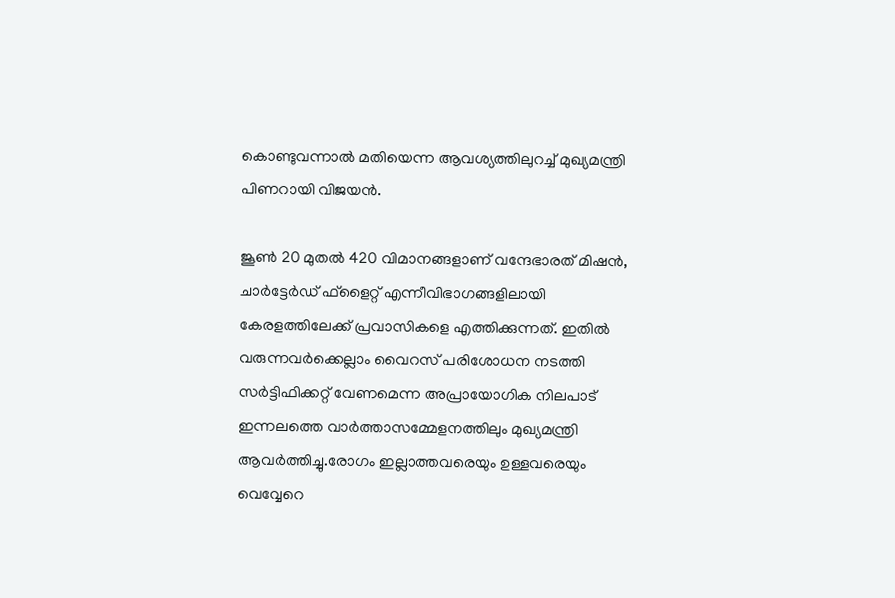കൊണ്ടുവന്നാൽ മതിയെന്ന ആവശ്യത്തിലുറച്ച് മുഖ്യമന്ത്രി പിണറായി വിജയൻ.

ജൂൺ 20 മുതൽ 420 വിമാനങ്ങളാണ് വന്ദേഭാരത് മിഷൻ, ചാർട്ടേർഡ് ഫ്‌ളൈറ്റ് എന്നീവിഭാഗങ്ങളിലായി കേരളത്തിലേക്ക് പ്രവാസികളെ എത്തിക്കുന്നത്. ഇതിൽ വരുന്നവർക്കെല്ലാം വൈറസ് പരിശോധന നടത്തി സർട്ടിഫിക്കറ്റ് വേണമെന്ന അപ്രായോഗിക നിലപാട് ഇന്നലത്തെ വാർത്താസമ്മേളനത്തിലും മുഖ്യമന്ത്രി ആവർത്തിച്ചു.രോഗം ഇല്ലാത്തവരെയും ഉള്ളവരെയും വെവ്വേറെ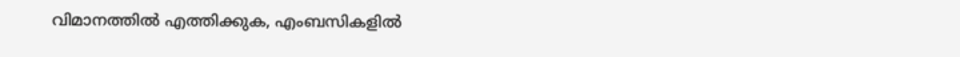വിമാനത്തിൽ എത്തിക്കുക, എംബസികളിൽ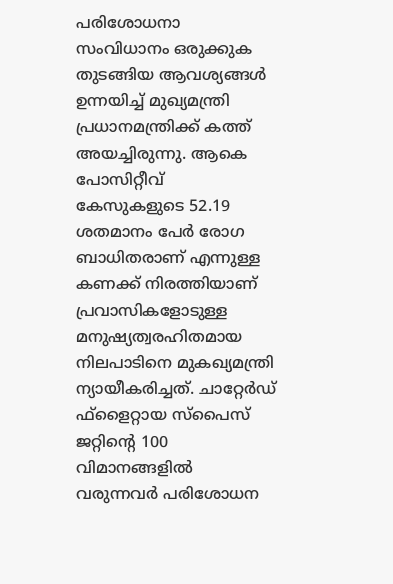പരിശോധനാ സംവിധാനം ഒരുക്കുക തുടങ്ങിയ ആവശ്യങ്ങൾ ഉന്നയിച്ച് മുഖ്യമന്ത്രി പ്രധാനമന്ത്രിക്ക് കത്ത് അയച്ചിരുന്നു. ആകെ പോസിറ്റീവ് കേസുകളുടെ 52.19 ശതമാനം പേർ രോഗ ബാധിതരാണ് എന്നുള്ള കണക്ക് നിരത്തിയാണ് പ്രവാസികളോടുള്ള മനുഷ്യത്വരഹിതമായ നിലപാടിനെ മുകഖ്യമന്ത്രി ന്യായീകരിച്ചത്. ചാറ്റേർഡ് ഫ്‌ളൈറ്റായ സ്‌പൈസ് ജറ്റിന്റെ 100 വിമാനങ്ങളിൽ വരുന്നവർ പരിശോധന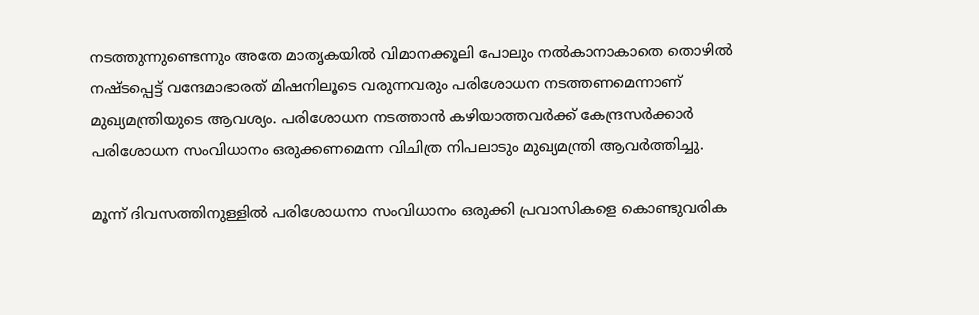നടത്തുന്നുണ്ടെന്നും അതേ മാതൃകയിൽ വിമാനക്കൂലി പോലും നൽകാനാകാതെ തൊഴിൽ നഷ്ടപ്പെട്ട് വന്ദേമാഭാരത് മിഷനിലൂടെ വരുന്നവരും പരിശോധന നടത്തണമെന്നാണ് മുഖ്യമന്ത്രിയുടെ ആവശ്യം. പരിശോധന നടത്താൻ കഴിയാത്തവർക്ക് കേന്ദ്രസർക്കാർ പരിശോധന സംവിധാനം ഒരുക്കണമെന്ന വിചിത്ര നിപലാടും മുഖ്യമന്ത്രി ആവർത്തിച്ചു.

മൂന്ന് ദിവസത്തിനുള്ളിൽ പരിശോധനാ സംവിധാനം ഒരുക്കി പ്രവാസികളെ കൊണ്ടുവരിക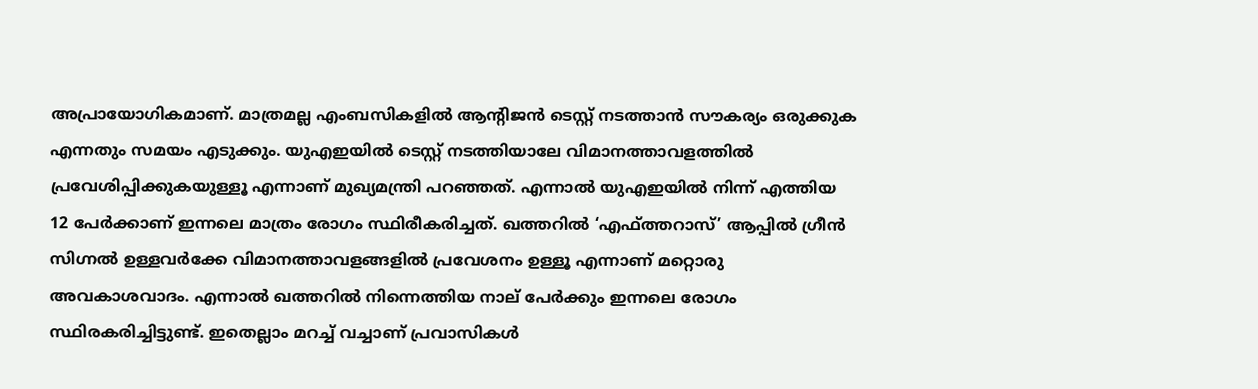അപ്രായോഗികമാണ്. മാത്രമല്ല എംബസികളിൽ ആന്റിജൻ ടെസ്റ്റ് നടത്താൻ സൗകര്യം ഒരുക്കുക എന്നതും സമയം എടുക്കും. യുഎഇയിൽ ടെസ്റ്റ് നടത്തിയാലേ വിമാനത്താവളത്തിൽ പ്രവേശിപ്പിക്കുകയുള്ളൂ എന്നാണ് മുഖ്യമന്ത്രി പറഞ്ഞത്. എന്നാൽ യുഎഇയിൽ നിന്ന് എത്തിയ 12 പേർക്കാണ് ഇന്നലെ മാത്രം രോഗം സ്ഥിരീകരിച്ചത്. ഖത്തറിൽ ‘എഫ്ത്തറാസ്’ ആപ്പിൽ ഗ്രീൻ സിഗ്നൽ ഉള്ളവർക്കേ വിമാനത്താവളങ്ങളിൽ പ്രവേശനം ഉള്ളൂ എന്നാണ് മറ്റൊരു അവകാശവാദം. എന്നാൽ ഖത്തറിൽ നിന്നെത്തിയ നാല് പേർക്കും ഇന്നലെ രോഗം സ്ഥിരകരിച്ചിട്ടുണ്ട്. ഇതെല്ലാം മറച്ച് വച്ചാണ് പ്രവാസികൾ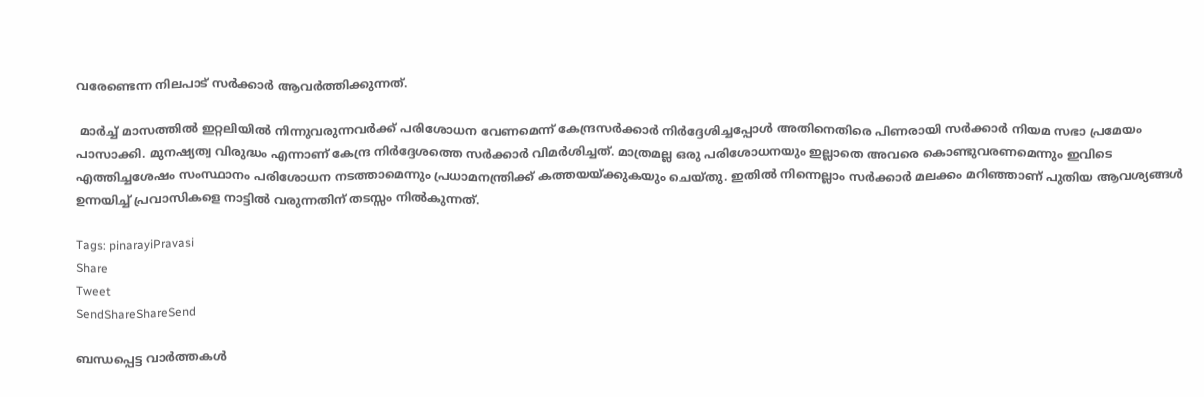വരേണ്ടെന്ന നിലപാട് സർക്കാർ ആവർത്തിക്കുന്നത്.

 മാർച്ച് മാസത്തിൽ ഇറ്റലിയിൽ നിന്നുവരുന്നവർക്ക് പരിശോധന വേണമെന്ന് കേന്ദ്രസർക്കാർ നിർദ്ദേശിച്ചപ്പോൾ അതിനെതിരെ പിണരായി സർക്കാർ നിയമ സഭാ പ്രമേയം പാസാക്കി. മുനഷ്യത്വ വിരുദ്ധം എന്നാണ് കേന്ദ്ര നിർദ്ദേശത്തെ സർക്കാർ വിമർശിച്ചത്. മാത്രമല്ല ഒരു പരിശോധനയും ഇല്ലാതെ അവരെ കൊണ്ടുവരണമെന്നും ഇവിടെ എത്തിച്ചശേഷം സംസ്ഥാനം പരിശോധന നടത്താമെന്നും പ്രധാമനന്ത്രിക്ക് കത്തയയ്‌ക്കുകയും ചെയ്തു. ഇതിൽ നിന്നെല്ലാം സർക്കാർ മലക്കം മറിഞ്ഞാണ് പുതിയ ആവശ്യങ്ങൾ ഉന്നയിച്ച് പ്രവാസികളെ നാട്ടിൽ വരുന്നതിന് തടസ്സം നിൽകുന്നത്.

Tags: pinarayiPravasi
Share
Tweet
SendShareShareSend

ബന്ധപ്പെട്ട വാര്‍ത്തകള്‍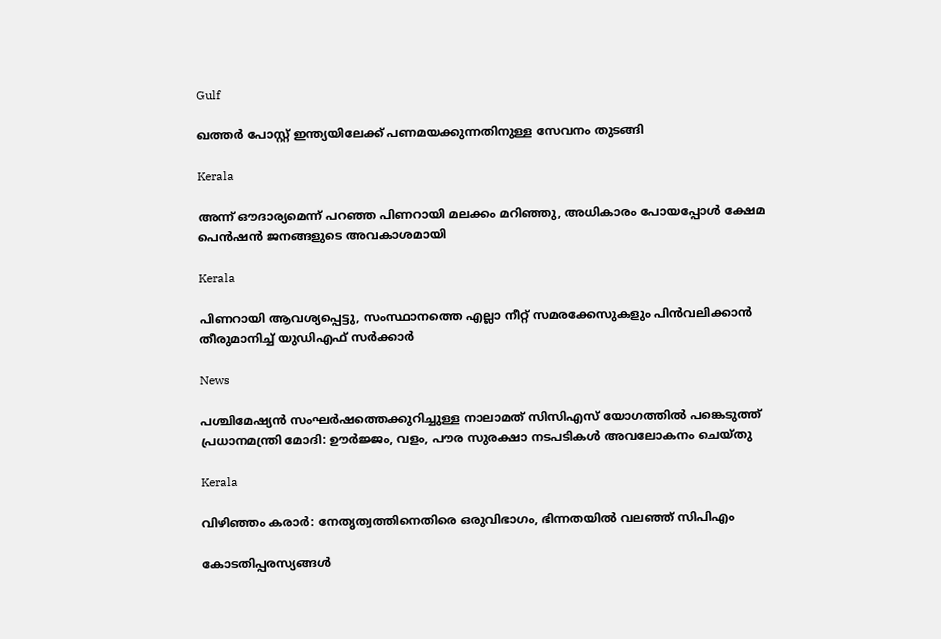Gulf

ഖത്തർ പോസ്റ്റ് ഇന്ത്യയിലേക്ക് പണമയക്കുന്നതിനുള്ള സേവനം തുടങ്ങി

Kerala

അന്ന് ഔദാര്യമെന്ന് പറഞ്ഞ പിണറായി മലക്കം മറിഞ്ഞു, അധികാരം പോയപ്പോള്‍ ക്ഷേമ പെന്‍ഷന്‍ ജനങ്ങളുടെ അവകാശമായി

Kerala

പിണറായി ആവശ്യപ്പെട്ടു, സംസ്ഥാനത്തെ എല്ലാ നീറ്റ് സമരക്കേസുകളും പിന്‍വലിക്കാന്‍ തീരുമാനിച്ച് യുഡിഎഫ് സര്‍ക്കാര്‍

News

പശ്ചിമേഷ്യൻ സംഘർഷത്തെക്കുറിച്ചുള്ള നാലാമത് സിസിഎസ് യോഗത്തിൽ പങ്കെടുത്ത് പ്രധാനമന്ത്രി മോദി: ഊർജ്ജം, വളം, പൗര സുരക്ഷാ നടപടികൾ അവലോകനം ചെയ്തു

Kerala

വിഴിഞ്ഞം കരാര്‍: നേതൃത്വത്തിനെതിരെ ഒരുവിഭാഗം, ഭിന്നതയില്‍ വലഞ്ഞ് സിപിഎം

കോടതിപ്പരസ്യങ്ങള്‍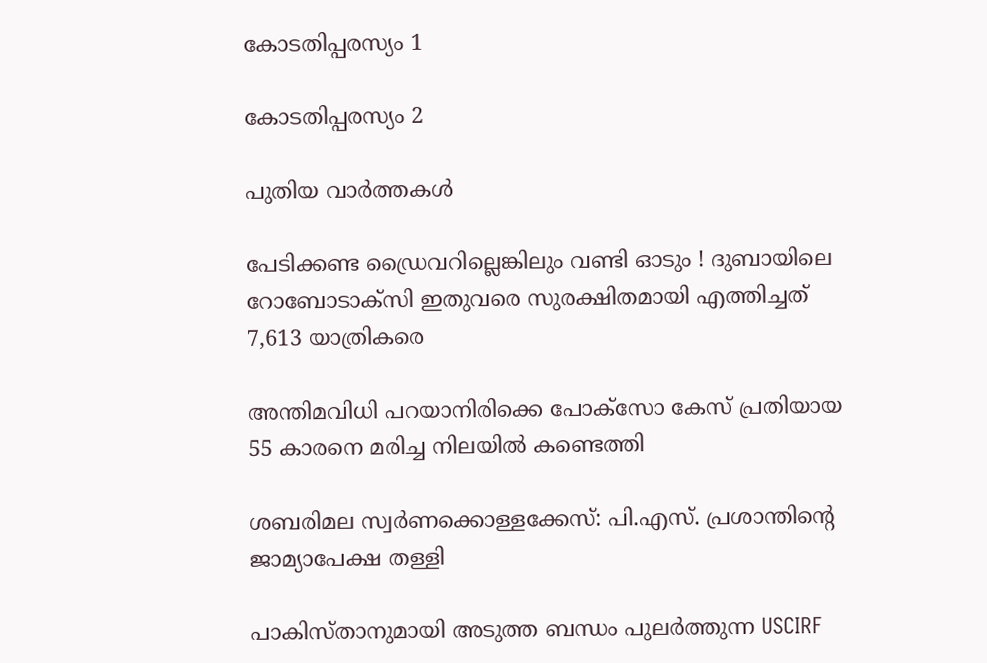കോടതിപ്പരസ്യം 1

കോടതിപ്പരസ്യം 2

പുതിയ വാര്‍ത്തകള്‍

പേടിക്കണ്ട ഡ്രൈവറില്ലെങ്കിലും വണ്ടി ഓടും ! ദുബായിലെ റോബോടാക്സി ഇതുവരെ സുരക്ഷിതമായി എത്തിച്ചത് 7,613 യാത്രികരെ

അന്തിമവിധി പറയാനിരിക്കെ പോക്‌സോ കേസ് പ്രതിയായ 55 കാരനെ മരിച്ച നിലയില്‍ കണ്ടെത്തി

ശബരിമല സ്വർണക്കൊള്ളക്കേസ്: പി.എസ്. പ്രശാന്തിന്റെ ജാമ്യാപേക്ഷ തള്ളി

പാകിസ്താനുമായി അടുത്ത ബന്ധം പുലർത്തുന്ന USCIRF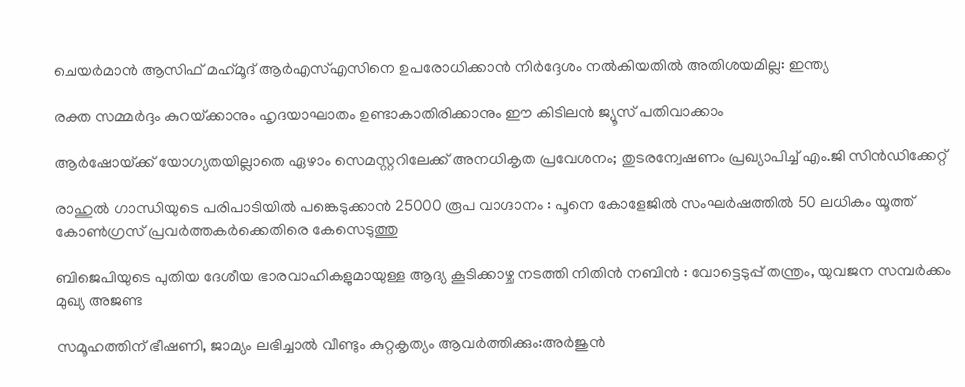ചെയർമാൻ ആസിഫ് മഹ്‌മൂദ് ആർഎസ്എസിനെ ഉപരോധിക്കാൻ നിർദ്ദേശം നൽകിയതിൽ അതിശയമില്ല: ഇന്ത്യ

രക്ത സമ്മർദ്ദം കുറയ്‌ക്കാനും ഹൃദയാഘാതം ഉണ്ടാകാതിരിക്കാനും ഈ കിടിലൻ ജ്യൂസ് പതിവാക്കാം

ആർഷോയ്‌ക്ക് യോഗ്യതയില്ലാതെ ഏഴാം സെമസ്റ്ററിലേക്ക് അനധികൃത പ്രവേശനം; തുടരന്വേഷണം പ്രഖ്യാപിച്ച് എം.ജി സിൻഡിക്കേറ്റ്

രാഹുൽ ഗാന്ധിയുടെ പരിപാടിയിൽ പങ്കെടുക്കാൻ 25000 രൂപ വാഗ്ദാനം : പൂനെ കോളേജിൽ സംഘർഷത്തിൽ 50 ലധികം യൂത്ത് കോൺഗ്രസ് പ്രവർത്തകർക്കെതിരെ കേസെടുത്തു

ബിജെപിയുടെ പുതിയ ദേശീയ ഭാരവാഹികളുമായുള്ള ആദ്യ കൂടിക്കാഴ്ച നടത്തി നിതിൻ നബിൻ : വോട്ടെടുപ്പ് തന്ത്രം, യുവജന സമ്പർക്കം മുഖ്യ അജണ്ട

സമൂഹത്തിന് ഭീഷണി, ജാമ്യം ലഭിച്ചാൽ വീണ്ടും കുറ്റകൃത്യം ആവർത്തിക്കും:അർജുൻ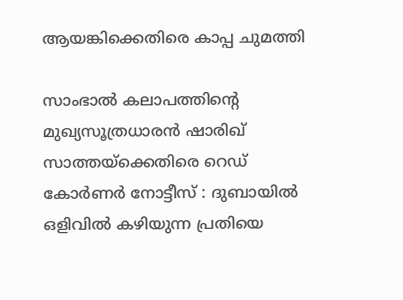ആയങ്കിക്കെതിരെ കാപ്പ ചുമത്തി

സാംഭാൽ കലാപത്തിന്റെ മുഖ്യസൂത്രധാരൻ ഷാരിഖ് സാത്തയ്‌ക്കെതിരെ റെഡ് കോർണർ നോട്ടീസ് : ദുബായിൽ ഒളിവിൽ കഴിയുന്ന പ്രതിയെ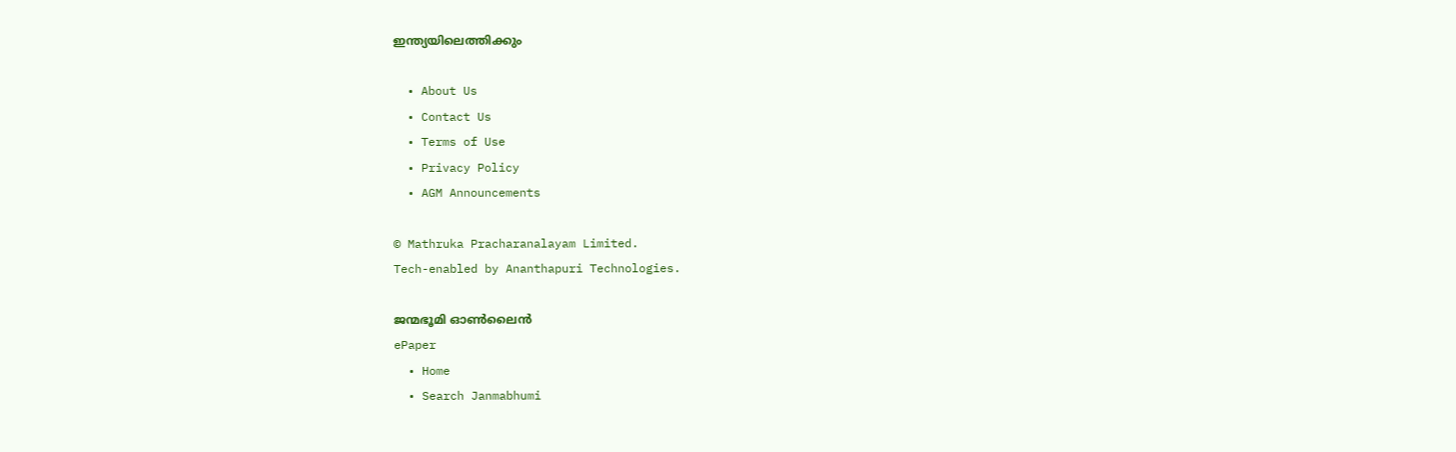ഇന്ത്യയിലെത്തിക്കും

  • About Us
  • Contact Us
  • Terms of Use
  • Privacy Policy
  • AGM Announcements

© Mathruka Pracharanalayam Limited.
Tech-enabled by Ananthapuri Technologies.

ജന്മഭൂമി ഓണ്‍ലൈന്‍
ePaper
  • Home
  • Search Janmabhumi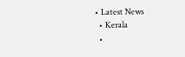• Latest News
  • Kerala
  •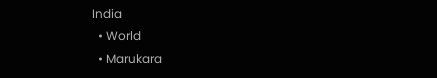India
  • World
  • Marukara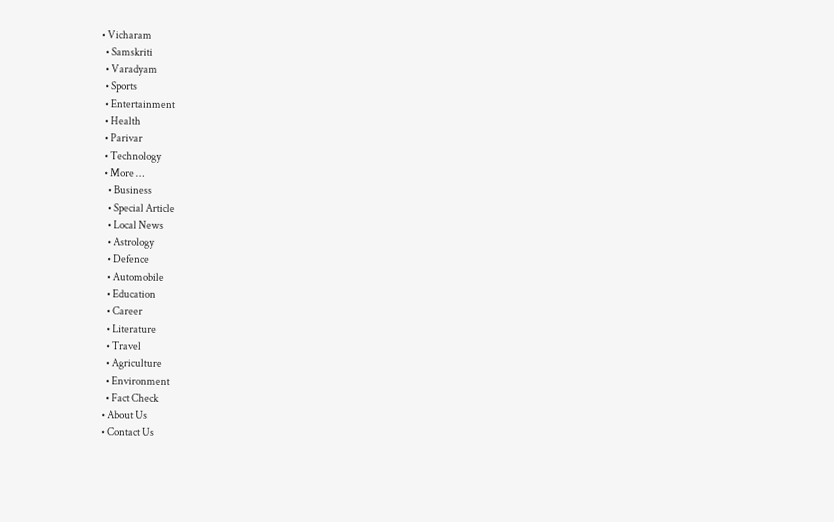• Vicharam
  • Samskriti
  • Varadyam
  • Sports
  • Entertainment
  • Health
  • Parivar
  • Technology
  • More …
    • Business
    • Special Article
    • Local News
    • Astrology
    • Defence
    • Automobile
    • Education
    • Career
    • Literature
    • Travel
    • Agriculture
    • Environment
    • Fact Check
  • About Us
  • Contact Us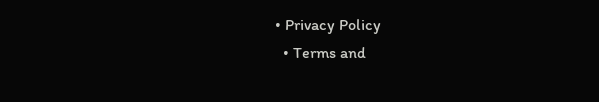• Privacy Policy
  • Terms and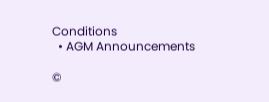Conditions
  • AGM Announcements

©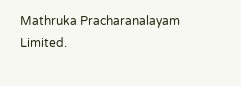Mathruka Pracharanalayam Limited.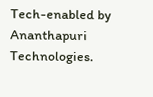Tech-enabled by Ananthapuri Technologies.